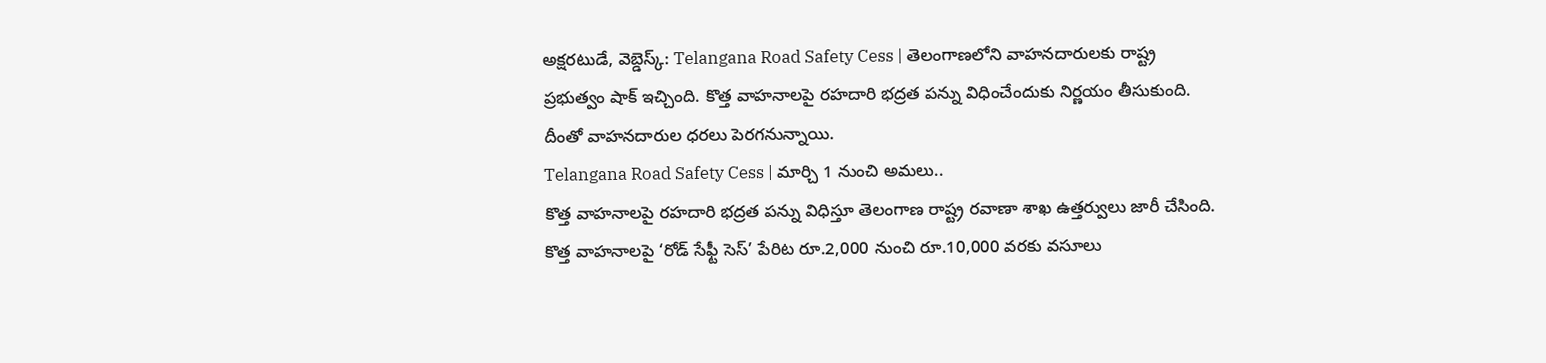అక్షరటుడే, వెబ్డెస్క్: Telangana Road Safety Cess | తెలంగాణలోని వాహనదారులకు రాష్ట్ర ప్రభుత్వం షాక్ ఇచ్చింది. కొత్త వాహనాలపై రహదారి భద్రత పన్ను విధించేందుకు నిర్ణయం తీసుకుంది. దీంతో వాహనదారుల ధరలు పెరగనున్నాయి.
Telangana Road Safety Cess | మార్చి 1 నుంచి అమలు..
కొత్త వాహనాలపై రహదారి భద్రత పన్ను విధిస్తూ తెలంగాణ రాష్ట్ర రవాణా శాఖ ఉత్తర్వులు జారీ చేసింది. కొత్త వాహనాలపై ‘రోడ్ సేఫ్టీ సెస్’ పేరిట రూ.2,000 నుంచి రూ.10,000 వరకు వసూలు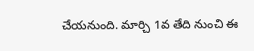చేయనుంది. మార్చి 1వ తేది నుంచి ఈ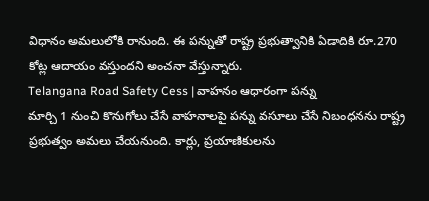విధానం అమలులోకి రానుంది. ఈ పన్నుతో రాష్ట్ర ప్రభుత్వానికి ఏడాదికి రూ.270 కోట్ల ఆదాయం వస్తుందని అంచనా వేస్తున్నారు.
Telangana Road Safety Cess | వాహనం ఆధారంగా పన్ను
మార్చి 1 నుంచి కొనుగోలు చేసే వాహనాలపై పన్ను వసూలు చేసే నిబంధనను రాష్ట్ర ప్రభుత్వం అమలు చేయనుంది. కార్లు, ప్రయాణికులను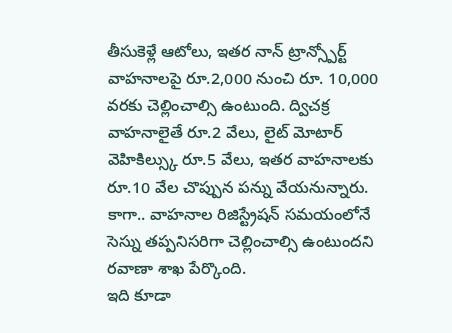తీసుకెళ్లే ఆటోలు, ఇతర నాన్ ట్రాన్స్పోర్ట్ వాహనాలపై రూ.2,000 నుంచి రూ. 10,000 వరకు చెల్లించాల్సి ఉంటుంది. ద్విచక్ర వాహనాలైతే రూ.2 వేలు, లైట్ మోటార్ వెహికిల్స్కు రూ.5 వేలు, ఇతర వాహనాలకు రూ.10 వేల చొప్పున పన్ను వేయనున్నారు. కాగా.. వాహనాల రిజిస్ట్రేషన్ సమయంలోనే సెస్ను తప్పనిసరిగా చెల్లించాల్సి ఉంటుందని రవాణా శాఖ పేర్కొంది.
ఇది కూడా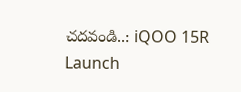చదవండి..: iQOO 15R Launch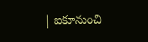| ఐకూనుంచి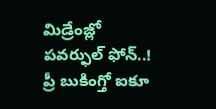మిడ్రేంజ్లో పవర్ఫుల్ ఫోన్..! ప్రీ బుకింగ్తో ఐకూ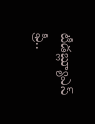టీడబ్ల్యూఎస్ ఫ్రీ..